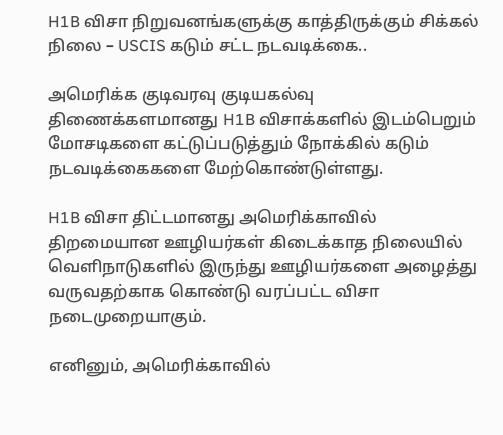H1B விசா நிறுவனங்களுக்கு காத்திருக்கும் சிக்கல் நிலை – USCIS கடும் சட்ட நடவடிக்கை..

அமெரிக்க குடிவரவு குடியகல்வு திணைக்களமானது H1B விசாக்களில் இடம்பெறும் மோசடிகளை கட்டுப்படுத்தும் நோக்கில் கடும் நடவடிக்கைகளை மேற்கொண்டுள்ளது.

H1B விசா திட்டமானது அமெரிக்காவில் திறமையான ஊழியர்கள் கிடைக்காத நிலையில் வெளிநாடுகளில் இருந்து ஊழியர்களை அழைத்து வருவதற்காக கொண்டு வரப்பட்ட விசா நடைமுறையாகும்.

எனினும், அமெரிக்காவில்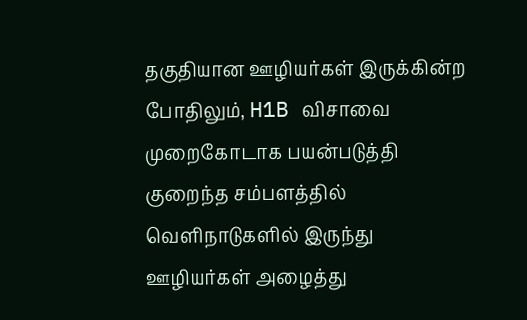தகுதியான ஊழியர்கள் இருக்கின்ற போதிலும், H1B விசாவை முறைகோடாக பயன்படுத்தி குறைந்த சம்பளத்தில் வெளிநாடுகளில் இருந்து ஊழியர்கள் அழைத்து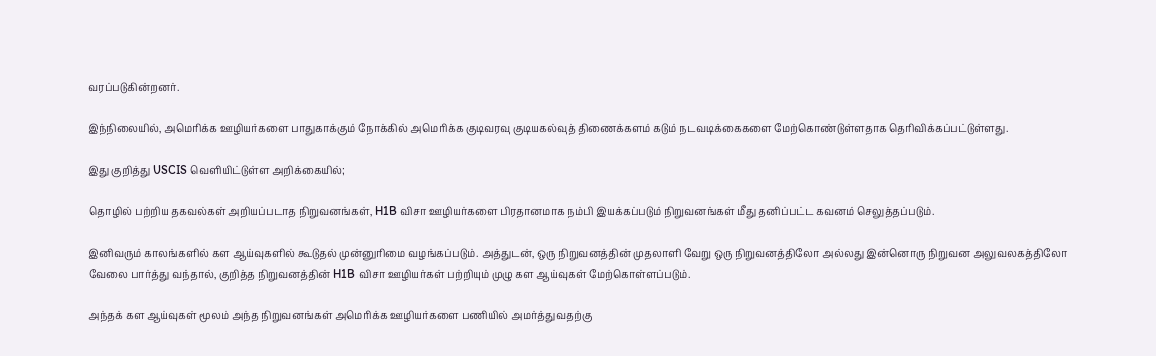வரப்படுகின்றனர்.

இந்நிலையில், அமெரிக்க ஊழியர்களை பாதுகாக்கும் நோக்கில் அமெரிக்க குடிவரவு குடியகல்வுத் திணைக்களம் கடும் நடவடிக்கைகளை மேற்கொண்டுள்ளதாக தெரிவிக்கப்பட்டுள்ளது.

இது குறித்து USCIS வெளியிட்டுள்ள அறிக்கையில்;

தொழில் பற்றிய தகவல்கள் அறியப்படாத நிறுவனங்கள், H1B விசா ஊழியர்களை பிரதானமாக நம்பி இயக்கப்படும் நிறுவனங்கள் மீது தனிப்பட்ட கவனம் செலுத்தப்படும்.

இனிவரும் காலங்களில் கள ஆய்வுகளில் கூடுதல் முன்னுரிமை வழங்கப்படும். அத்துடன், ஒரு நிறுவனத்தின் முதலாளி வேறு ஒரு நிறுவனத்திலோ அல்லது இன்னொரு நிறுவன அலுவலகத்திலோ வேலை பார்த்து வந்தால், குறித்த நிறுவனத்தின் H1B விசா ஊழியர்கள் பற்றியும் முழு கள ஆய்வுகள் மேற்கொள்ளப்படும்.

அந்தக் கள ஆய்வுகள் மூலம் அந்த நிறுவனங்கள் அமெரிக்க ஊழியர்களை பணியில் அமர்த்துவதற்கு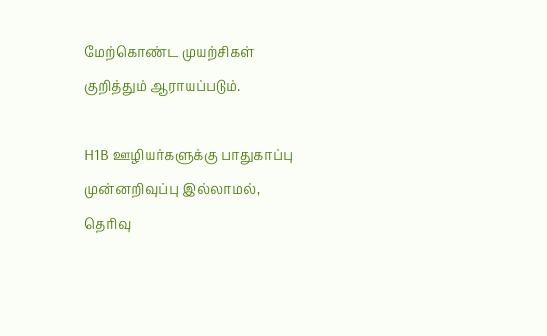மேற்கொண்ட முயற்சிகள் குறித்தும் ஆராயப்படும்.

H1B ஊழியர்களுக்கு பாதுகாப்பு முன்னறிவுப்பு இல்லாமல், தெரிவு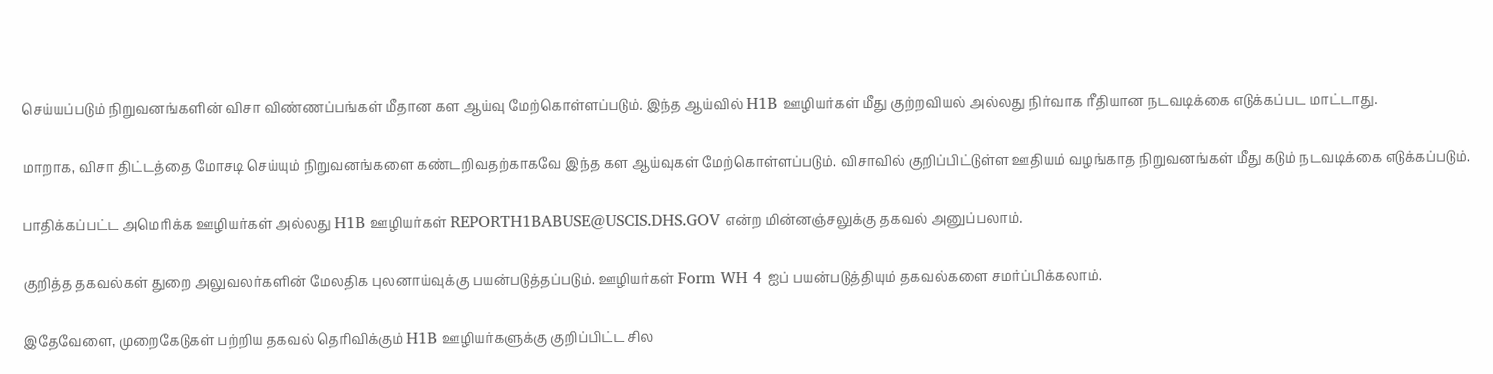செய்யப்படும் நிறுவனங்களின் விசா விண்ணப்பங்கள் மீதான கள ஆய்வு மேற்கொள்ளப்படும். இந்த ஆய்வில் H1B ஊழியர்கள் மீது குற்றவியல் அல்லது நிர்வாக ரீதியான நடவடிக்கை எடுக்கப்பட மாட்டாது.

மாறாக, விசா திட்டத்தை மோசடி செய்யும் நிறுவனங்களை கண்டறிவதற்காகவே இந்த கள ஆய்வுகள் மேற்கொள்ளப்படும். விசாவில் குறிப்பிட்டுள்ள ஊதியம் வழங்காத நிறுவனங்கள் மீது கடும் நடவடிக்கை எடுக்கப்படும்.

பாதிக்கப்பட்ட அமெரிக்க ஊழியர்கள் அல்லது H1B ஊழியர்கள் REPORTH1BABUSE@USCIS.DHS.GOV என்ற மின்னஞ்சலுக்கு தகவல் அனுப்பலாம்.

குறித்த தகவல்கள் துறை அலுவலர்களின் மேலதிக புலனாய்வுக்கு பயன்படுத்தப்படும். ஊழியர்கள் Form WH 4 ஐப் பயன்படுத்தியும் தகவல்களை சமர்ப்பிக்கலாம்.

இதேவேளை, முறைகேடுகள் பற்றிய தகவல் தெரிவிக்கும் H1B ஊழியர்களுக்கு குறிப்பிட்ட சில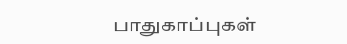பாதுகாப்புகள்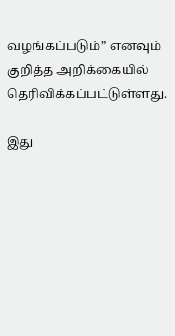வழங்கப்படும்” எனவும் குறித்த அறிக்கையில் தெரிவிக்கப்பட்டுள்ளது.

இது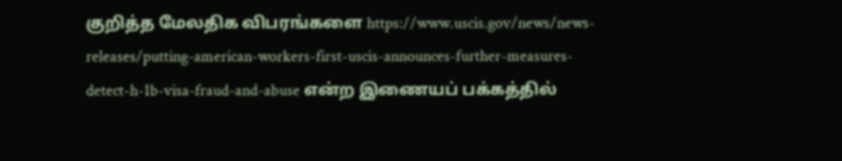குறித்த மேலதிக விபரங்களை https://www.uscis.gov/news/news-releases/putting-american-workers-first-uscis-announces-further-measures-detect-h-1b-visa-fraud-and-abuse என்ற இணையப் பக்கத்தில்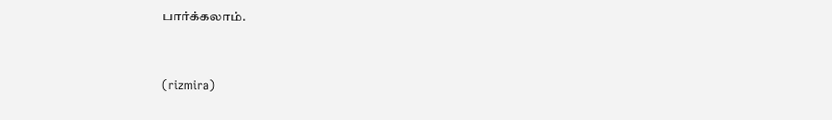பார்க்கலாம்.



(rizmira)